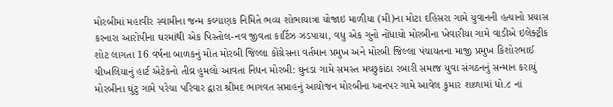મોરબીમાં મહાવીર સ્વામીના જન્મ કલ્યાણક નિમિતે ભવ્ય શોભાયાત્રા યોજાઇ માળીયા (મી)ના મોટા દહિસરા ગામે યુવાનની હત્યાનો પ્રયાસ કરનારા આરોપીના ઘરમાંથી એક પિસ્તોલ-નવ જીવતા કાર્ટિઝ ઝડપાયા, વધુ એક ગુનો નોંધાયો મોરબીના ખેવારીયા ગામે વાડીએ ઇલેક્ટ્રીક શોટ લાગતા 16 વર્ષના બાળકનું મોત મોરબી જિલ્લા કોંગ્રેસના વર્તમાન પ્રમુખ અને મોરબી જિલ્લા પંચાયતના માજી પ્રમુખ કિશોરભાઈ ચીખલિયાનું હાર્ટ એટેકનો તીવ્ર હુમલો આવતા નિધન મોરબી: ઘુનડા ગામે સમસ્ત મચ્છુકાંઠા રબારી સમાજ યુવા સંગઠનનું સન્માન કરાયું મોરબીના ઘુંટુ ગામે પરેચા પરિવાર દ્વારા શ્રીમદ ભાગવત સપ્તાહનું આયોજન મોરબીના ખાનપર ગામે આવેલ કુમાર શાળામાં ધો.૮ નાં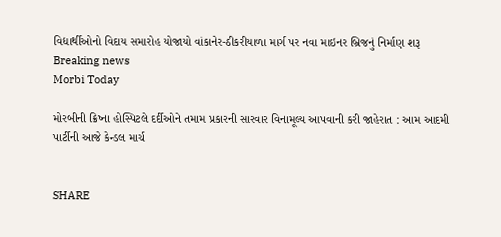વિદ્યાર્થીઓનો વિદાય સમારોહ યોજાયો વાંકાનેર-ઠીકરીયાળા માર્ગ પર નવા માઇનર બ્રિજનું નિર્માણ શરૂ
Breaking news
Morbi Today

મોરબીની ક્રિષ્ના હોસ્પિટલે દર્દીઓને તમામ પ્રકારની સારવાર વિનામૂલ્ય આપવાની કરી જાહેરાત : આમ આદમી પાર્ટીની આજે કેન્ડલ માર્ચ


SHARE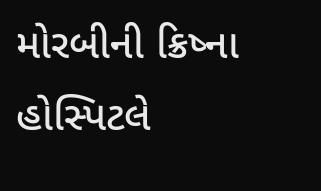મોરબીની ક્રિષ્ના હોસ્પિટલે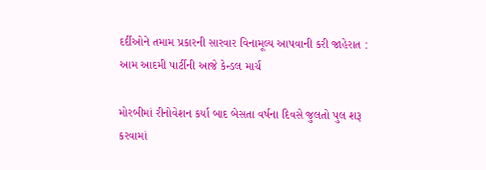દર્દીઓને તમામ પ્રકારની સારવાર વિનામૂલ્ય આપવાની કરી જાહેરાત : આમ આદમી પાર્ટીની આજે કેન્ડલ માર્ચ

મોરબીમાં રીનોવેશન કર્યા બાદ બેસતા વર્ષના દિવસે જુલતો પુલ શરૂ કરવામાં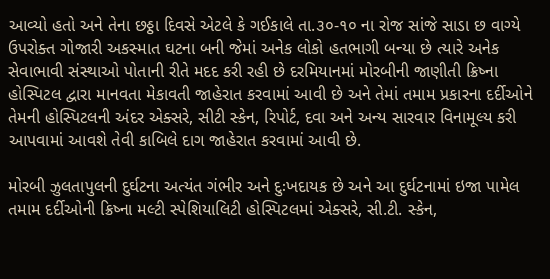આવ્યો હતો અને તેના છઠ્ઠા દિવસે એટલે કે ગઈકાલે તા.૩૦-૧૦ ના રોજ સાંજે સાડા છ વાગ્યે ઉપરોક્ત ગોજારી અકસ્માત ઘટના બની જેમાં અનેક લોકો હતભાગી બન્યા છે ત્યારે અનેક સેવાભાવી સંસ્થાઓ પોતાની રીતે મદદ કરી રહી છે દરમિયાનમાં મોરબીની જાણીતી ક્રિષ્ના હોસ્પિટલ દ્વારા માનવતા મેકાવતી જાહેરાત કરવામાં આવી છે અને તેમાં તમામ પ્રકારના દર્દીઓને તેમની હોસ્પિટલની અંદર એક્સરે, સીટી સ્કેન, રિપોર્ટ, દવા અને અન્ય સારવાર વિનામૂલ્ય કરી આપવામાં આવશે તેવી કાબિલે દાગ જાહેરાત કરવામાં આવી છે.

મોરબી ઝુલતાપુલની દુર્ઘટના અત્યંત ગંભીર અને દુઃખદાયક છે અને આ દુર્ઘટનામાં ઇજા પામેલ તમામ દર્દીઓની ક્રિષ્ના મલ્ટી સ્પેશિયાલિટી હોસ્પિટલમાં એક્સરે, સી.ટી. સ્કેન,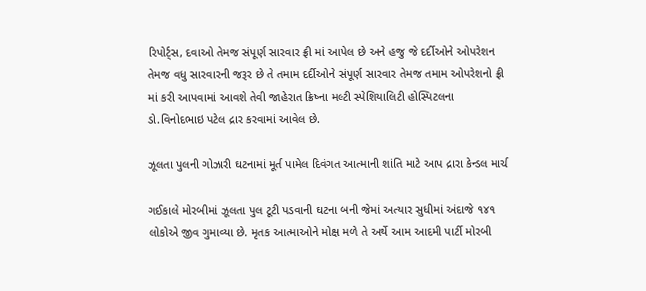રિપોર્ટ્સ, દવાઓ તેમજ સંપૂર્ણ સારવાર ફ્રી માં આપેલ છે અને હજુ જે દર્દીઓને ઓપરેશન તેમજ વધુ સારવારની જરૂર છે તે તમામ દર્દીઓને સંપૂર્ણ સારવાર તેમજ તમામ ઓપરેશનો ફ્રી માં કરી આપવામાં આવશે તેવી જાહેરાત ક્રિષ્ના મલ્ટી સ્પેશિયાલિટી હોસ્પિટલના ડો.વિનોદભાઇ પટેલ દ્રાર કરવામાં આવેલ છે.

ઝૂલતા પુલની ગોઝારી ઘટનામાં મૂર્ત પામેલ દિવંગત આત્માની શાંતિ માટે આપ દ્રારા કેન્ડલ માર્ચ

ગઈકાલે મોરબીમાં ઝૂલતા પુલ ટૂટી પડવાની ઘટના બની જેમાં અત્યાર સુધીમાં અંદાજે ૧૪૧ લોકોએ જીવ ગુમાવ્યા છે. મૃતક આત્માઓને મોક્ષ મળે તે અર્થે આમ આદમી પાર્ટી મોરબી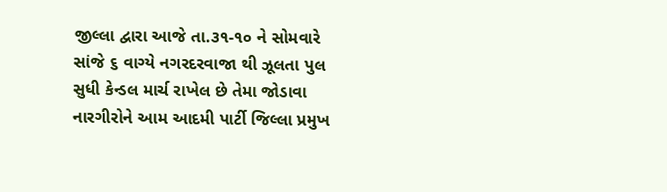જીલ્લા દ્વારા આજે તા.૩૧-૧૦ ને સોમવારે સાંજે ૬ વાગ્યે નગરદરવાજા થી ઝૂલતા પુલ સુધી કેન્ડલ માર્ચ રાખેલ છે તેમા જોડાવા નારગીરોને આમ આદમી પાર્ટી જિલ્લા પ્રમુખ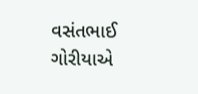વસંતભાઈ ગોરીયાએ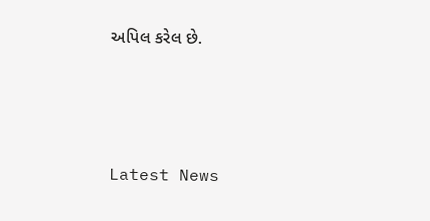અપિલ કરેલ છે.






Latest News